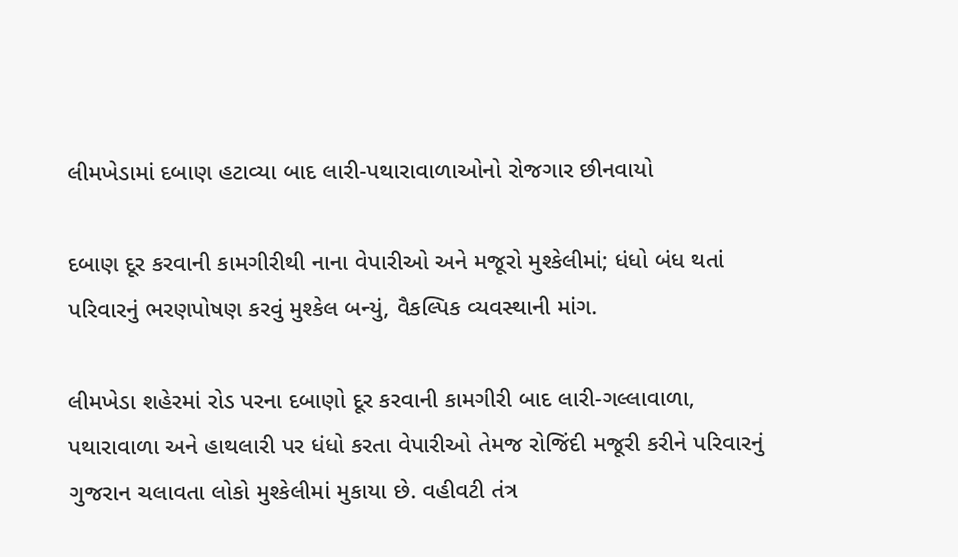લીમખેડામાં દબાણ હટાવ્યા બાદ લારી-પથારાવાળાઓનો રોજગાર છીનવાયો

દબાણ દૂર કરવાની કામગીરીથી નાના વેપારીઓ અને મજૂરો મુશ્કેલીમાં; ધંધો બંધ થતાં પરિવારનું ભરણપોષણ કરવું મુશ્કેલ બન્યું, વૈકલ્પિક વ્યવસ્થાની માંગ.

લીમખેડા શહેરમાં રોડ પરના દબાણો દૂર કરવાની કામગીરી બાદ લારી-ગલ્લાવાળા, પથારાવાળા અને હાથલારી પર ધંધો કરતા વેપારીઓ તેમજ રોજિંદી મજૂરી કરીને પરિવારનું ગુજરાન ચલાવતા લોકો મુશ્કેલીમાં મુકાયા છે. વહીવટી તંત્ર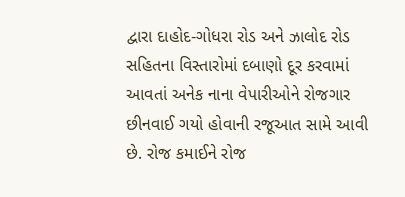દ્વારા દાહોદ-ગોધરા રોડ અને ઝાલોદ રોડ સહિતના વિસ્તારોમાં દબાણો દૂર કરવામાં આવતાં અનેક નાના વેપારીઓને રોજગાર છીનવાઈ ગયો હોવાની રજૂઆત સામે આવી છે. રોજ કમાઈને રોજ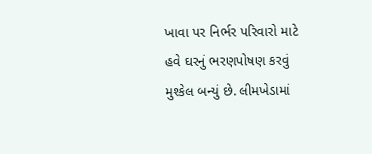ખાવા પર નિર્ભર પરિવારો માટે હવે ઘરનું ભરણપોષણ કરવું મુશ્કેલ બન્યું છે. લીમખેડામાં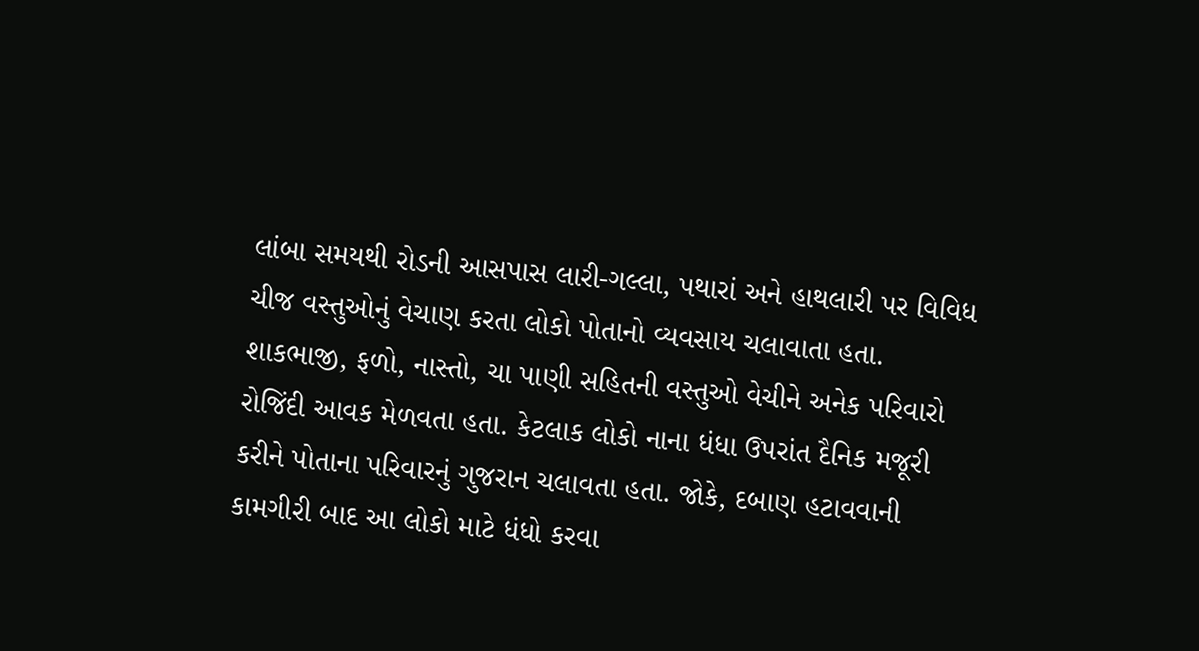લાંબા સમયથી રોડની આસપાસ લારી-ગલ્લા, પથારાં અને હાથલારી પર વિવિધ ચીજ વસ્તુઓનું વેચાણ કરતા લોકો પોતાનો વ્યવસાય ચલાવાતા હતા. શાકભાજી, ફળો, નાસ્તો, ચા પાણી સહિતની વસ્તુઓ વેચીને અનેક પરિવારો રોજિંદી આવક મેળવતા હતા. કેટલાક લોકો નાના ધંધા ઉપરાંત દૈનિક મજૂરી કરીને પોતાના પરિવારનું ગુજરાન ચલાવતા હતા. જોકે, દબાણ હટાવવાની કામગીરી બાદ આ લોકો માટે ધંધો કરવા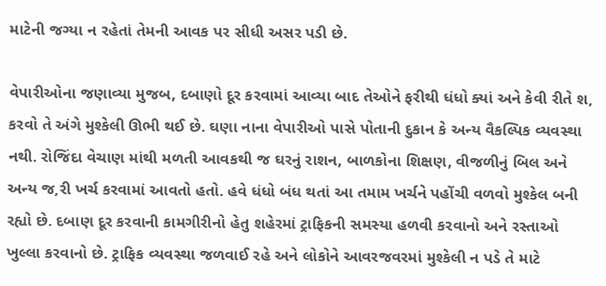માટેની જગ્યા ન રહેતાં તેમની આવક પર સીધી અસર પડી છે.

વેપારીઓના જણાવ્યા મુજબ, દબાણો દૂર કરવામાં આવ્યા બાદ તેઓને ફરીથી ધંધો ક્યાં અને કેવી રીતે શ‚ કરવો તે અંગે મુશ્કેલી ઊભી થઈ છે. ઘણા નાના વેપારીઓ પાસે પોતાની દુકાન કે અન્ય વૈકલ્પિક વ્યવસ્થા નથી. રોજિંદા વેચાણ માંથી મળતી આવકથી જ ઘરનું રાશન, બાળકોના શિક્ષણ, વીજળીનું બિલ અને અન્ય જ‚રી ખર્ચ કરવામાં આવતો હતો. હવે ધંધો બંધ થતાં આ તમામ ખર્ચને પહોંચી વળવો મુશ્કેલ બની રહ્યો છે. દબાણ દૂર કરવાની કામગીરીનો હેતુ શહેરમાં ટ્રાફિકની સમસ્યા હળવી કરવાનો અને રસ્તાઓ ખુલ્લા કરવાનો છે. ટ્રાફિક વ્યવસ્થા જળવાઈ રહે અને લોકોને આવરજવરમાં મુશ્કેલી ન પડે તે માટે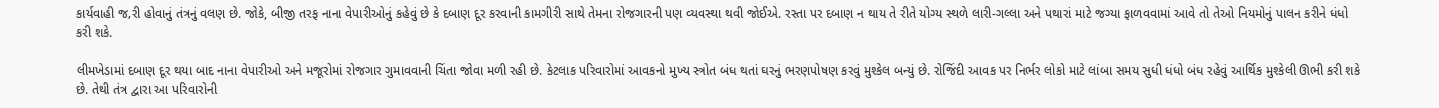કાર્યવાહી જ‚રી હોવાનું તંત્રનું વલણ છે. જોકે, બીજી તરફ નાના વેપારીઓનું કહેવું છે કે દબાણ દૂર કરવાની કામગીરી સાથે તેમના રોજગારની પણ વ્યવસ્થા થવી જોઈએ. રસ્તા પર દબાણ ન થાય તે રીતે યોગ્ય સ્થળે લારી-ગલ્લા અને પથારાં માટે જગ્યા ફાળવવામાં આવે તો તેઓ નિયમોનું પાલન કરીને ધંધો કરી શકે.

લીમખેડામાં દબાણ દૂર થયા બાદ નાના વેપારીઓ અને મજૂરોમાં રોજગાર ગુમાવવાની ચિંતા જોવા મળી રહી છે. કેટલાક પરિવારોમાં આવકનો મુખ્ય સ્ત્રોત બંધ થતાં ઘરનું ભરણપોષણ કરવું મુશ્કેલ બન્યું છે. રોજિંદી આવક પર નિર્ભર લોકો માટે લાંબા સમય સુધી ધંધો બંધ રહેવું આર્થિક મુશ્કેલી ઊભી કરી શકે છે. તેથી તંત્ર દ્વારા આ પરિવારોની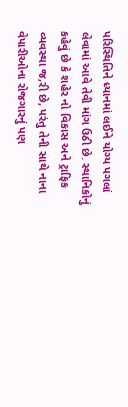પરિસ્થિતિને ધ્યાનમાં લઈને યોગ્ય પગલાં લેવામાં આવે તેવી માંગ ઉઠી છે. સ્થાનિકોનું કહેવું છે કે શહેર નો વિકાસ અને ટ્રાફિક વ્યવસ્થા જ‚રી છે, પરંતુ તેની સાથે નાના વેપારીઓના રોજગારનું પણ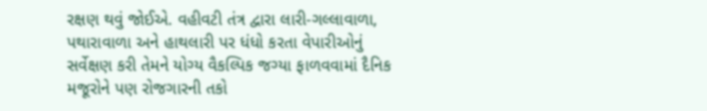રક્ષણ થવું જોઈએ. વહીવટી તંત્ર દ્વારા લારી-ગલ્લાવાળા, પથારાવાળા અને હાથલારી પર ધંધો કરતા વેપારીઓનું સર્વેક્ષણ કરી તેમને યોગ્ય વૈકલ્પિક જગ્યા ફાળવવામાં દૈનિક મજૂરોને પણ રોજગારની તકો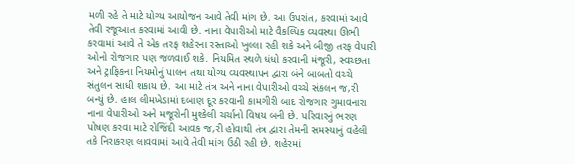મળી રહે તે માટે યોગ્ય આયોજન આવે તેવી માંગ છે. આ ઉપરાંત, કરવામાં આવે તેવી રજૂઆત કરવામાં આવી છે. નાના વેપારીઓ માટે વૈકલ્પિક વ્યવસ્થા ઊભી કરવામાં આવે તે એક તરફ શહેરના રસ્તાઓ ખુલ્લા રહી શકે અને બીજી તરફ વેપારી ઓનો રોજગાર પણ જળવાઈ શકે. નિયમિત સ્થળે ધંધો કરવાની મંજૂરી, સ્વચ્છતા અને ટ્રાફિકના નિયમોનું પાલન તથા યોગ્ય વ્યવસ્થાપન દ્વારા બંને બાબતો વચ્ચે સંતુલન સાધી શકાય છે. આ માટે તંત્ર અને નાના વેપારીઓ વચ્ચે સંકલન જ‚રી બન્યું છે. હાલ લીમખેડામાં દબાણ દૂર કરવાની કામગીરી બાદ રોજગાર ગુમાવનારા નાના વેપારીઓ અને મજૂરોની મુશ્કેલી ચર્ચાનો વિષય બની છે. પરિવારનું ભરણ પોષણ કરવા માટે રોજિંદી આવક જ‚રી હોવાથી તંત્ર દ્વારા તેમની સમસ્યાનું વહેલી તકે નિરાકરણ લાવવામાં આવે તેવી માંગ ઉઠી રહી છે. શહેરમાં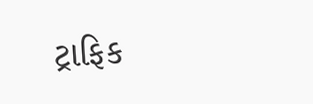ટ્રાફિક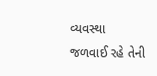વ્યવસ્થા જળવાઈ રહે તેની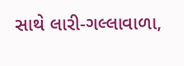સાથે લારી-ગલ્લાવાળા,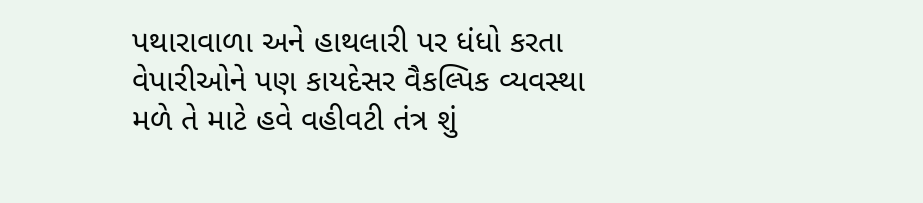પથારાવાળા અને હાથલારી પર ધંધો કરતા વેપારીઓને પણ કાયદેસર વૈકલ્પિક વ્યવસ્થા મળે તે માટે હવે વહીવટી તંત્ર શું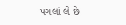પગલાં લે છે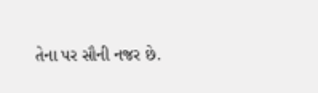તેના પર સૌની નજર છે.